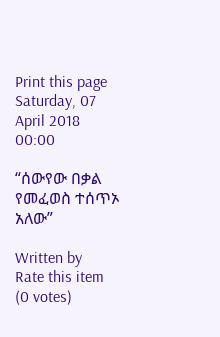Print this page
Saturday, 07 April 2018 00:00

“ሰውየው በቃል የመፈወስ ተሰጥኦ አለው”

Written by
Rate this item
(0 votes)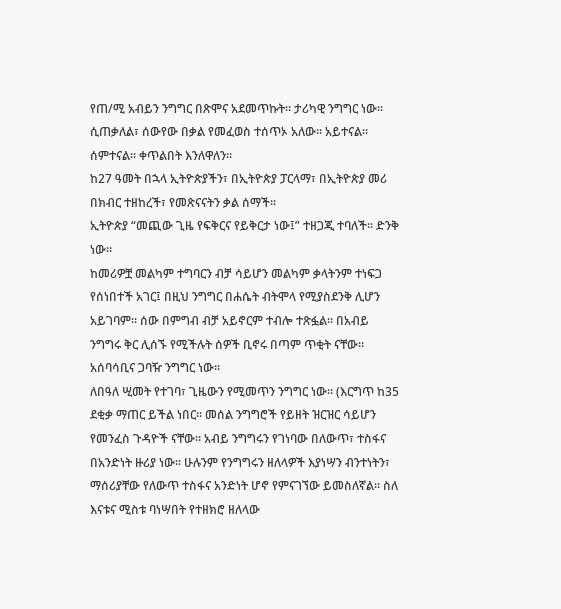የጠ/ሚ አብይን ንግግር በጽሞና አደመጥኩት። ታሪካዊ ንግግር ነው። ሲጠቃለል፣ ሰውየው በቃል የመፈወስ ተሰጥኦ አለው። አይተናል። ሰምተናል። ቀጥልበት እንለዋለን።
ከ27 ዓመት በኋላ ኢትዮጵያችን፣ በኢትዮጵያ ፓርላማ፣ በኢትዮጵያ መሪ በክብር ተዘከረች፣ የመጽናናትን ቃል ሰማች።
ኢትዮጵያ “መጪው ጊዜ የፍቅርና የይቅርታ ነው፤” ተዘጋጂ ተባለች። ድንቅ ነው።
ከመሪዎቿ መልካም ተግባርን ብቻ ሳይሆን መልካም ቃላትንም ተነፍጋ የሰነበተች አገር፤ በዚህ ንግግር በሐሴት ብትሞላ የሚያስደንቅ ሊሆን አይገባም። ሰው በምግብ ብቻ አይኖርም ተብሎ ተጽፏል። በአብይ ንግግሩ ቅር ሊሰኙ የሚችሉት ሰዎች ቢኖሩ በጣም ጥቂት ናቸው።
አሰባሳቢና ጋባዥ ንግግር ነው።
ለበዓለ ሢመት የተገባ፣ ጊዜውን የሚመጥን ንግግር ነው። (እርግጥ ከ35 ደቂቃ ማጠር ይችል ነበር። መሰል ንግግሮች የይዘት ዝርዝር ሳይሆን የመንፈስ ጉዳዮች ናቸው። አብይ ንግግሩን የገነባው በለውጥ፣ ተስፋና በአንድነት ዙሪያ ነው። ሁሉንም የንግግሩን ዘለላዎች እያነሣን ብንተነትን፣ ማሰሪያቸው የለውጥ ተስፋና አንድነት ሆኖ የምናገኘው ይመስለኛል። ስለ እናቱና ሚስቱ ባነሣበት የተዘክሮ ዘለላው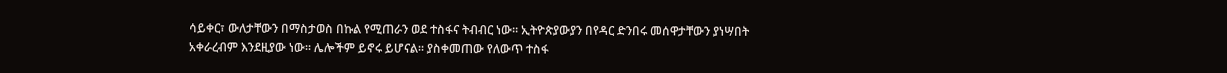ሳይቀር፣ ውለታቸውን በማስታወስ በኩል የሚጠራን ወደ ተስፋና ትብብር ነው። ኢትዮጵያውያን በየዳር ድንበሩ መሰዋታቸውን ያነሣበት አቀራረብም እንደዚያው ነው። ሌሎችም ይኖሩ ይሆናል። ያስቀመጠው የለውጥ ተስፋ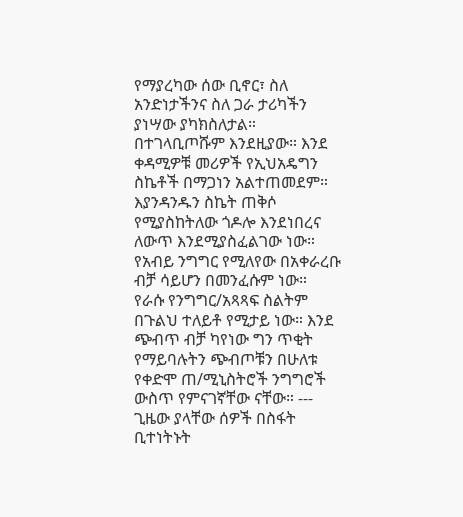የማያረካው ሰው ቢኖር፣ ስለ አንድነታችንና ስለ ጋራ ታሪካችን ያነሣው ያካክስለታል። በተገላቢጦሹም እንደዚያው። እንደ ቀዳሚዎቹ መሪዎች የኢህአዴግን ስኬቶች በማጋነን አልተጠመደም። እያንዳንዱን ስኬት ጠቅሶ የሚያስከትለው ጎዶሎ እንደነበረና ለውጥ እንደሚያስፈልገው ነው።
የአብይ ንግግር የሚለየው በአቀራረቡ ብቻ ሳይሆን በመንፈሱም ነው።
የራሱ የንግግር/አጻጻፍ ስልትም በጉልህ ተለይቶ የሚታይ ነው። እንደ ጭብጥ ብቻ ካየነው ግን ጥቂት የማይባሉትን ጭብጦቹን በሁለቱ የቀድሞ ጠ/ሚኒስትሮች ንግግሮች ውስጥ የምናገኛቸው ናቸው። --- ጊዜው ያላቸው ሰዎች በስፋት ቢተነትኑት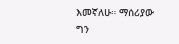እመኛለሁ። ማሰሪያው ግን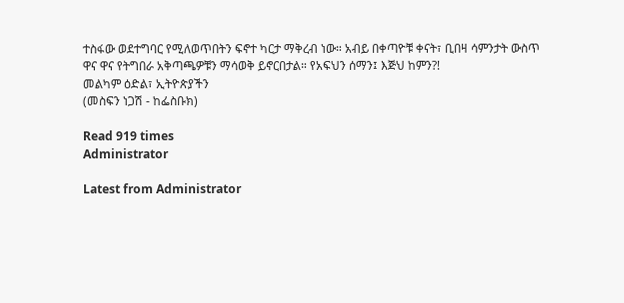ተስፋው ወደተግባር የሚለወጥበትን ፍኖተ ካርታ ማቅረብ ነው። አብይ በቀጣዮቹ ቀናት፣ ቢበዛ ሳምንታት ውስጥ ዋና ዋና የትግበራ አቅጣጫዎቹን ማሳወቅ ይኖርበታል። የአፍህን ሰማን፤ እጅህ ከምን?!
መልካም ዕድል፣ ኢትዮጵያችን
(መስፍን ነጋሽ - ከፌስቡክ)

Read 919 times
Administrator

Latest from Administrator